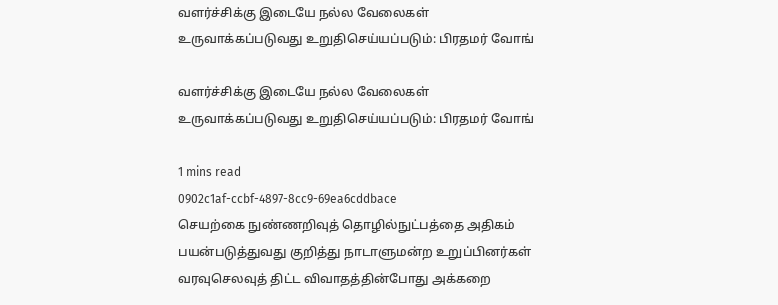வளர்ச்சிக்கு இடையே நல்ல வேலைகள் உருவாக்கப்படுவது உறுதிசெய்யப்படும்: பிரதமர் வோங்

வளர்ச்சிக்கு இடையே நல்ல வேலைகள் உருவாக்கப்படுவது உறுதிசெய்யப்படும்: பிரதமர் வோங்

1 mins read
0902c1af-ccbf-4897-8cc9-69ea6cddbace
செயற்கை நுண்ணறிவுத் தொழில்நுட்பத்தை அதிகம் பயன்படுத்துவது குறித்து நாடாளுமன்ற உறுப்பினர்கள் வரவுசெலவுத் திட்ட விவாதத்தின்போது அக்கறை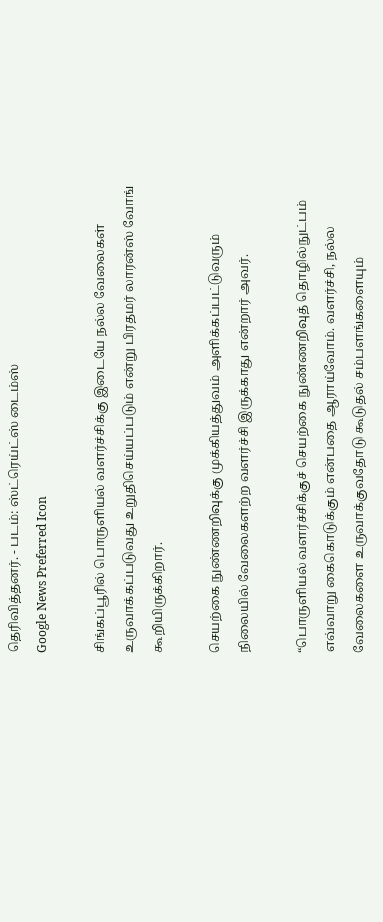தெரிவித்தனர். - படம்: ஸ்ட்ரெய்ட்ஸ் டைம்ஸ்
Google News Preferred Icon

சிங்கப்பூரில் பொருளியல் வளர்ச்சிக்கு இடையே நல்ல வேலைகள் உருவாக்கப்படுவது உறுதிசெய்யப்படும் என்று பிரதமர் லாரன்ஸ் வோங் கூறியிருக்கிறார்.

செயற்கை நுண்ணறிவுக்கு முக்கியத்துவம் அளிக்கப்பட்டுவரும் நிலையில் வேலைகளற்ற வளர்ச்சி இருக்காது என்றார் அவர்.

“பொருளியல் வளர்ச்சிக்குச் செயற்கை நுண்ணறிவுத் தொழில்நுட்பம் எவ்வாறு கைகொடுக்கும் என்பதை ஆராய்வோம். வளர்ச்சி, நல்ல வேலைகளை உருவாக்குவதோடு கூடுதல் சம்பளங்களையும்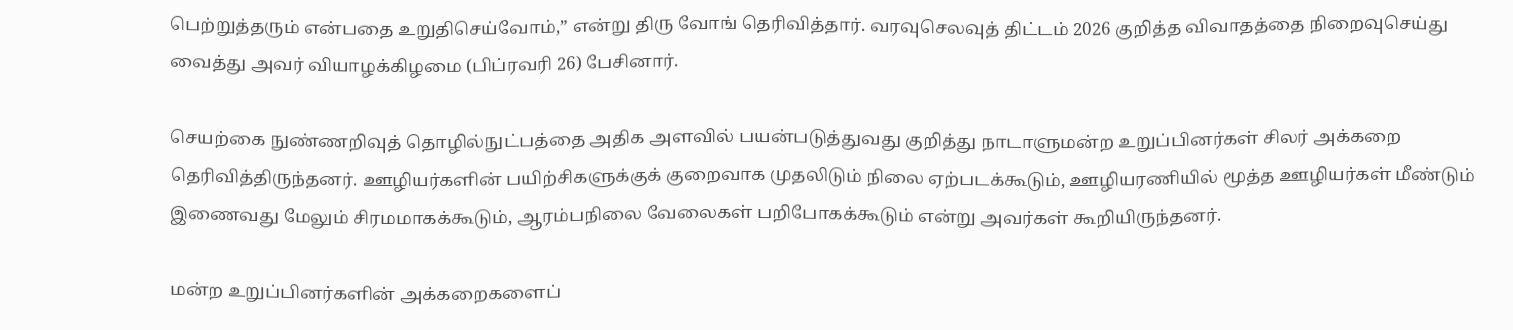பெற்றுத்தரும் என்பதை உறுதிசெய்வோம்,” என்று திரு வோங் தெரிவித்தார். வரவுசெலவுத் திட்டம் 2026 குறித்த விவாதத்தை நிறைவுசெய்து வைத்து அவர் வியாழக்கிழமை (பிப்ரவரி 26) பேசினார்.

செயற்கை நுண்ணறிவுத் தொழில்நுட்பத்தை அதிக அளவில் பயன்படுத்துவது குறித்து நாடாளுமன்ற உறுப்பினர்கள் சிலர் அக்கறை தெரிவித்திருந்தனர். ஊழியர்களின் பயிற்சிகளுக்குக் குறைவாக முதலிடும் நிலை ஏற்படக்கூடும், ஊழியரணியில் மூத்த ஊழியர்கள் மீண்டும் இணைவது மேலும் சிரமமாகக்கூடும், ஆரம்பநிலை வேலைகள் பறிபோகக்கூடும் என்று அவர்கள் கூறியிருந்தனர்.

மன்ற உறுப்பினர்களின் அக்கறைகளைப்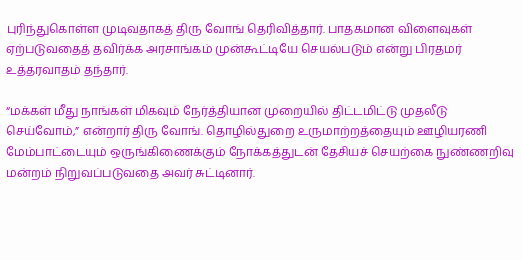புரிந்துகொள்ள முடிவதாகத் திரு வோங் தெரிவித்தார். பாதகமான விளைவுகள் ஏற்படுவதைத் தவிர்க்க அரசாங்கம் முன்கூட்டியே செயல்படும் என்று பிரதமர் உத்தரவாதம் தந்தார்.

“மக்கள் மீது நாங்கள் மிகவும் நேர்த்தியான முறையில் திட்டமிட்டு முதலீடு செய்வோம்,” என்றார் திரு வோங். தொழில்துறை உருமாற்றத்தையும் ஊழியரணி மேம்பாட்டையும் ஒருங்கிணைக்கும் நோக்கத்துடன் தேசியச் செயற்கை நுண்ணறிவு மன்றம் நிறுவப்படுவதை அவர் சுட்டினார்.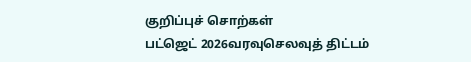குறிப்புச் சொற்கள்
பட்ஜெட் 2026வரவுசெலவுத் திட்டம்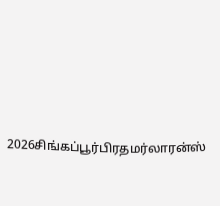2026சிங்கப்பூர்பிரதமர்லாரன்ஸ்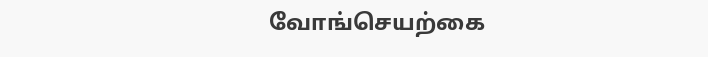வோங்செயற்கை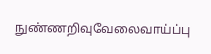நுண்ணறிவுவேலைவாய்ப்பு